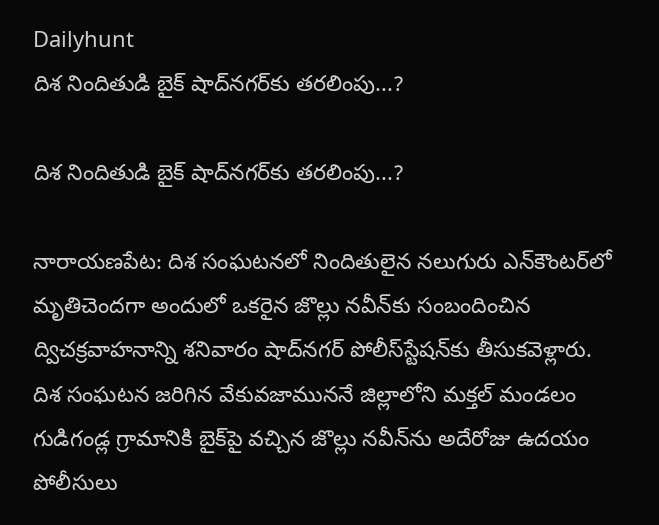Dailyhunt
దిశ నిందితుడి బైక్‌ షాద్‌నగర్‌కు తరలింపు...?

దిశ నిందితుడి బైక్‌ షాద్‌నగర్‌కు తరలింపు...?

నారాయణపేట: దిశ సంఘటనలో నిందితులైన నలుగురు ఎన్‌కౌంటర్‌లో మృతిచెందగా అందులో ఒకరైన జొల్లు నవీన్‌కు సంబందించిన ద్విచక్రవాహనాన్ని శనివారం షాద్‌నగర్‌ పోలీస్‌స్టేషన్‌కు తీసుకవెళ్లారు. దిశ సంఘటన జరిగిన వేకువజాముననే జిల్లాలోని మక్తల్‌ మండలం గుడిగండ్ల గ్రామానికి బైక్‌పై వచ్చిన జొల్లు నవీన్‌ను అదేరోజు ఉదయం పోలీసులు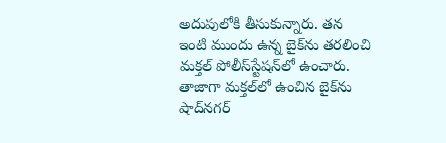అదుపులోకి తీసుకున్నారు. తన ఇంటి ముందు ఉన్న బైక్‌ను తరలించి మక్తల్‌ పోలీస్‌స్టేషన్‌లో ఉంచారు. తాజాగా మక్తల్‌లో ఉంచిన బైక్‌ను షాద్‌నగర్‌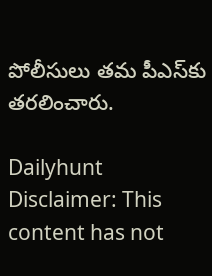పోలీసులు తమ పీఎస్‌కు తరలించారు.

Dailyhunt
Disclaimer: This content has not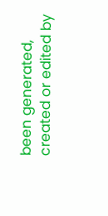been generated, created or edited by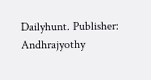Dailyhunt. Publisher: Andhrajyothy